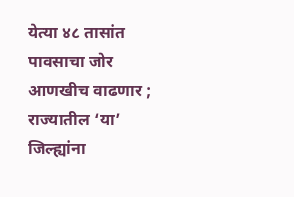येत्या ४८ तासांत पावसाचा जोर आणखीच वाढणार ; राज्यातील ‘या’ जिल्ह्यांना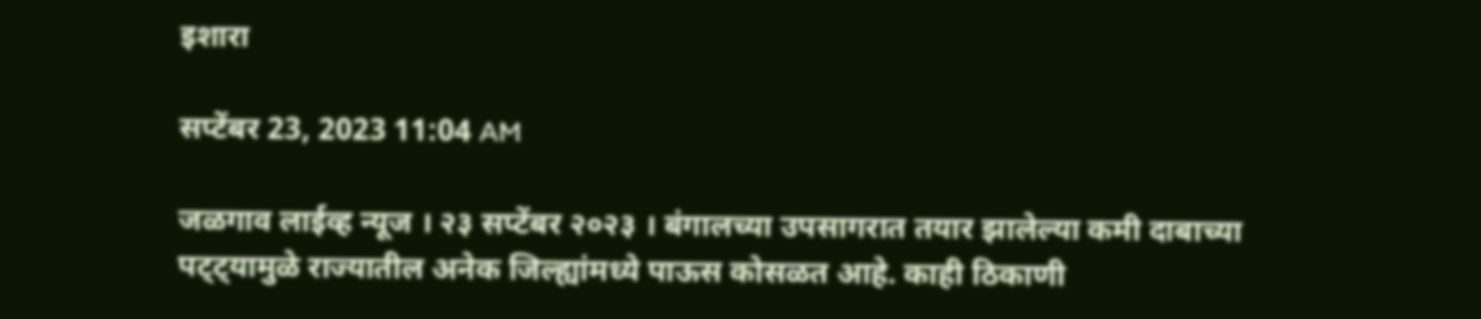इशारा

सप्टेंबर 23, 2023 11:04 AM

जळगाव लाईव्ह न्यूज । २३ सप्टेंबर २०२३ । बंगालच्या उपसागरात तयार झालेल्या कमी दाबाच्या पट्ट्यामुळे राज्यातील अनेक जिल्ह्यांमध्ये पाऊस कोसळत आहे. काही ठिकाणी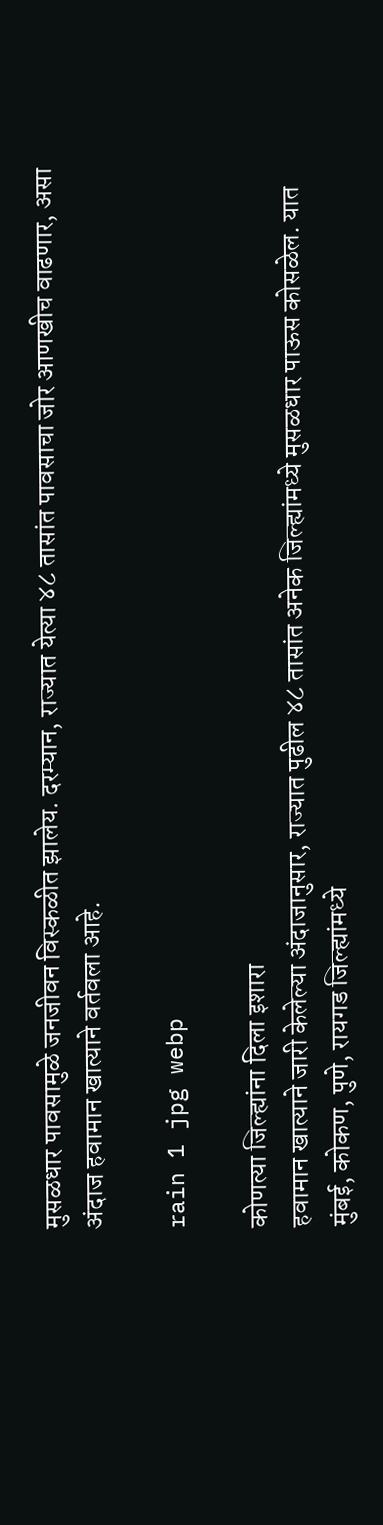मुसळधार पावसामुळे जनजीवन विस्कळीत झालेय. दरम्यान, राज्यात येत्या ४८ तासांत पावसाचा जोर आणखीच वाढणार, असा अंदाज हवामान खात्याने वर्तवला आहे.

rain 1 jpg webp

कोणत्या जिल्ह्यांना दिला इशारा
हवामान खात्याने जारी केलेल्या अंदाजानुसार, राज्यात पुढील ४८ तासांत अनेक जिल्ह्यांमध्ये मुसळधार पाऊस कोसळेल. यात मुंबई, कोकण, पुणे, रायगड जिल्ह्यांमध्ये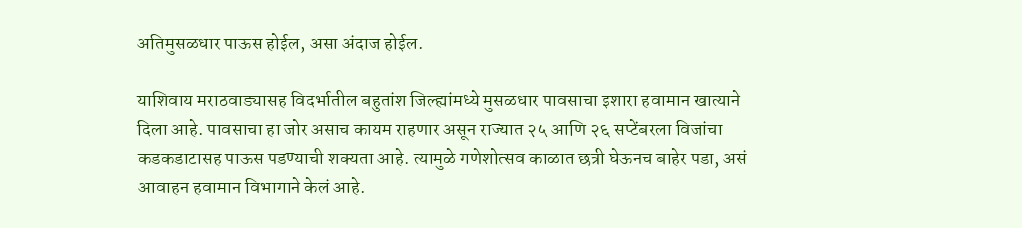अतिमुसळधार पाऊस होईल, असा अंदाज होईल.

याशिवाय मराठवाड्यासह विदर्भातील बहुतांश जिल्ह्यांमध्ये मुसळधार पावसाचा इशारा हवामान खात्याने दिला आहे. पावसाचा हा जोर असाच कायम राहणार असून राज्यात २५ आणि २६ सप्टेंबरला विजांचा कडकडाटासह पाऊस पडण्याची शक्यता आहे. त्यामुळे गणेशोत्सव काळात छत्री घेऊनच बाहेर पडा, असं आवाहन हवामान विभागाने केलं आहे.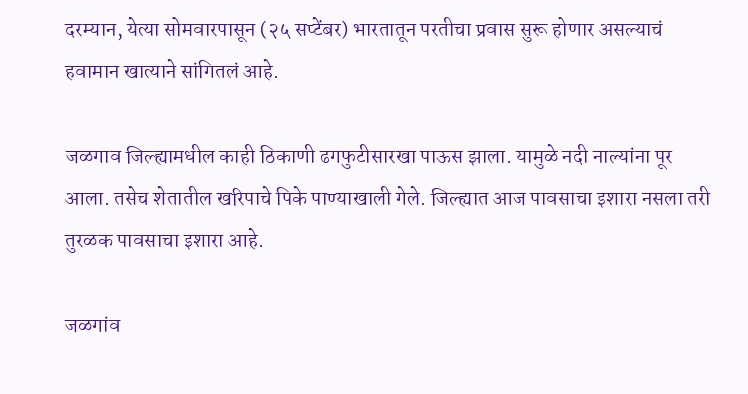दरम्यान, येत्या सोमवारपासून (२५ सप्टेंबर) भारतातून परतीचा प्रवास सुरू होणार असल्याचं हवामान खात्याने सांगितलं आहे.

जळगाव जिल्ह्यामधील काही ठिकाणी ढगफुटीसारखा पाऊस झाला. यामुळे नदी नाल्यांना पूर आला. तसेच शेतातील खरिपाचे पिके पाण्याखाली गेले. जिल्ह्यात आज पावसाचा इशारा नसला तरी तुरळक पावसाचा इशारा आहे.

जळगांव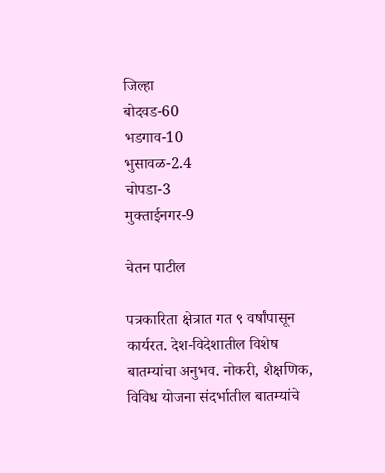जिल्हा
बोदवड-60
भडगाव-10
भुसावळ-2.4
चोपडा-3
मुक्ताईनगर-9

चेतन पाटील

पत्रकारिता क्षेत्रात गत ९ वर्षांपासून कार्यरत. देश-विदेशातील विशेष बातम्यांचा अनुभव. नोकरी, शैक्षणिक, विविध योजना संदर्भातील बातम्यांचे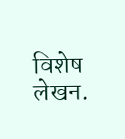विशेष लेखन.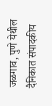जळगाव, पुणे येथील दैनिकात संपादकीय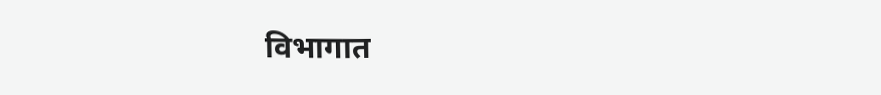विभागात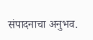संपादनाचा अनुभव.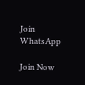Join WhatsApp

Join Now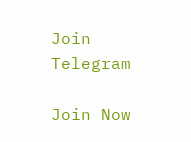Join Telegram

Join Now